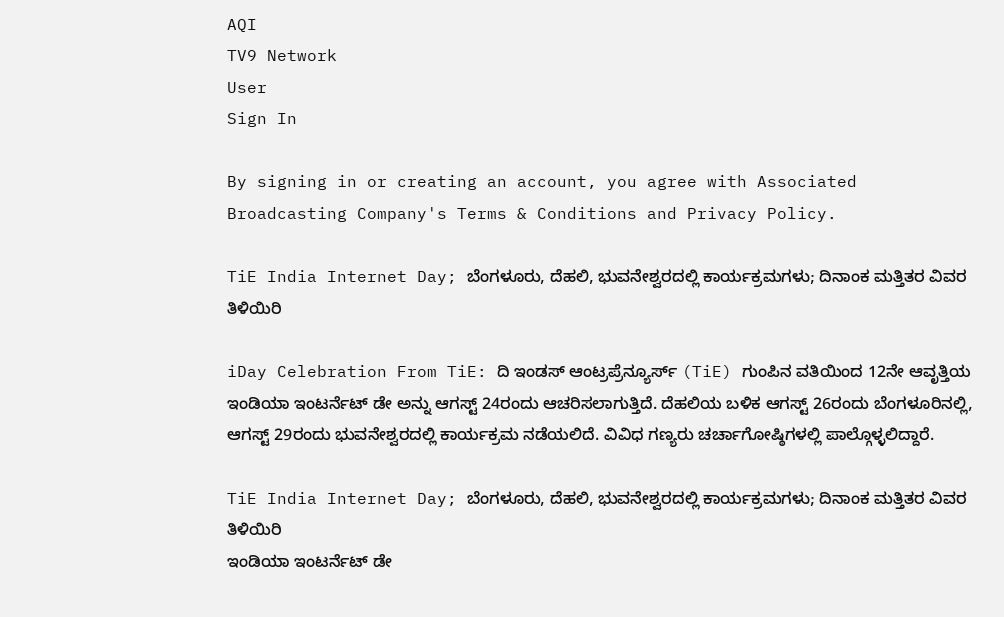AQI
TV9 Network
User
Sign In

By signing in or creating an account, you agree with Associated Broadcasting Company's Terms & Conditions and Privacy Policy.

TiE India Internet Day; ಬೆಂಗಳೂರು, ದೆಹಲಿ, ಭುವನೇಶ್ವರದಲ್ಲಿ ಕಾರ್ಯಕ್ರಮಗಳು; ದಿನಾಂಕ ಮತ್ತಿತರ ವಿವರ ತಿಳಿಯಿರಿ

iDay Celebration From TiE: ದಿ ಇಂಡಸ್ ಆಂಟ್ರಪ್ರೆನ್ಯೂರ್ಸ್ (TiE) ಗುಂಪಿನ ವತಿಯಿಂದ 12ನೇ ಆವೃತ್ತಿಯ ಇಂಡಿಯಾ ಇಂಟರ್ನೆಟ್ ಡೇ ಅನ್ನು ಆಗಸ್ಟ್ 24ರಂದು ಆಚರಿಸಲಾಗುತ್ತಿದೆ. ದೆಹಲಿಯ ಬಳಿಕ ಆಗಸ್ಟ್ 26ರಂದು ಬೆಂಗಳೂರಿನಲ್ಲಿ, ಆಗಸ್ಟ್ 29ರಂದು ಭುವನೇಶ್ವರದಲ್ಲಿ ಕಾರ್ಯಕ್ರಮ ನಡೆಯಲಿದೆ. ವಿವಿಧ ಗಣ್ಯರು ಚರ್ಚಾಗೋಷ್ಠಿಗಳಲ್ಲಿ ಪಾಲ್ಗೊಳ್ಳಲಿದ್ದಾರೆ.

TiE India Internet Day; ಬೆಂಗಳೂರು, ದೆಹಲಿ, ಭುವನೇಶ್ವರದಲ್ಲಿ ಕಾರ್ಯಕ್ರಮಗಳು; ದಿನಾಂಕ ಮತ್ತಿತರ ವಿವರ ತಿಳಿಯಿರಿ
ಇಂಡಿಯಾ ಇಂಟರ್ನೆಟ್ ಡೇ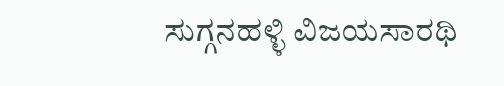ಸುಗ್ಗನಹಳ್ಳಿ ವಿಜಯಸಾರಥಿ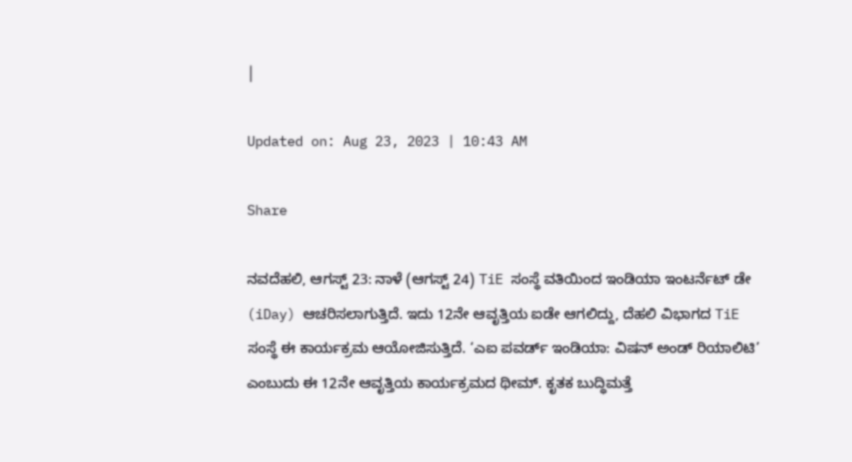|

Updated on: Aug 23, 2023 | 10:43 AM

Share

ನವದೆಹಲಿ, ಆಗಸ್ಟ್ 23: ನಾಳೆ (ಆಗಸ್ಟ್ 24) TiE ಸಂಸ್ಥೆ ವತಿಯಿಂದ ಇಂಡಿಯಾ ಇಂಟರ್ನೆಟ್ ಡೇ (iDay) ಆಚರಿಸಲಾಗುತ್ತಿದೆ. ಇದು 12ನೇ ಆವೃತ್ತಿಯ ಐಡೇ ಆಗಲಿದ್ದು, ದೆಹಲಿ ವಿಭಾಗದ TiE ಸಂಸ್ಥೆ ಈ ಕಾರ್ಯಕ್ರಮ ಆಯೋಜಿಸುತ್ತಿದೆ. ‘ಎಐ ಪವರ್ಡ್ ಇಂಡಿಯಾ: ವಿಷನ್ ಅಂಡ್ ರಿಯಾಲಿಟಿ’ ಎಂಬುದು ಈ 12ನೇ ಆವೃತ್ತಿಯ ಕಾರ್ಯಕ್ರಮದ ಥೀಮ್. ಕೃತಕ ಬುದ್ಧಿಮತ್ತೆ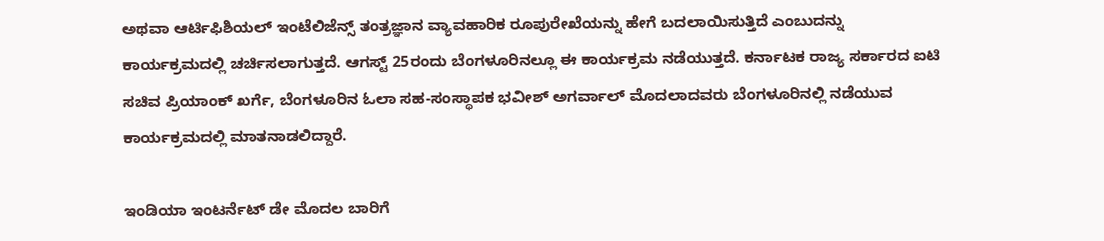ಅಥವಾ ಆರ್ಟಿಫಿಶಿಯಲ್ ಇಂಟೆಲಿಜೆನ್ಸ್ ತಂತ್ರಜ್ಞಾನ ವ್ಯಾವಹಾರಿಕ ರೂಪುರೇಖೆಯನ್ನು ಹೇಗೆ ಬದಲಾಯಿಸುತ್ತಿದೆ ಎಂಬುದನ್ನು ಕಾರ್ಯಕ್ರಮದಲ್ಲಿ ಚರ್ಚಿಸಲಾಗುತ್ತದೆ. ಆಗಸ್ಟ್ 25ರಂದು ಬೆಂಗಳೂರಿನಲ್ಲೂ ಈ ಕಾರ್ಯಕ್ರಮ ನಡೆಯುತ್ತದೆ. ಕರ್ನಾಟಕ ರಾಜ್ಯ ಸರ್ಕಾರದ ಐಟಿ ಸಚಿವ ಪ್ರಿಯಾಂಕ್ ಖರ್ಗೆ, ಬೆಂಗಳೂರಿನ ಓಲಾ ಸಹ-ಸಂಸ್ಥಾಪಕ ಭವೀಶ್ ಅಗರ್ವಾಲ್ ಮೊದಲಾದವರು ಬೆಂಗಳೂರಿನಲ್ಲಿ ನಡೆಯುವ ಕಾರ್ಯಕ್ರಮದಲ್ಲಿ ಮಾತನಾಡಲಿದ್ದಾರೆ.

ಇಂಡಿಯಾ ಇಂಟರ್ನೆಟ್ ಡೇ ಮೊದಲ ಬಾರಿಗೆ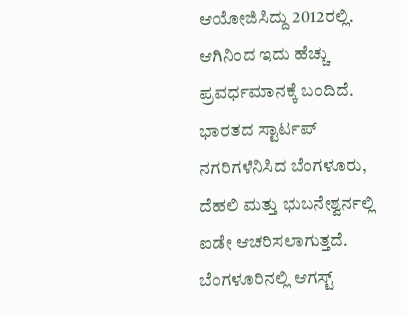ಆಯೋಜಿಸಿದ್ದು 2012ರಲ್ಲಿ. ಆಗಿನಿಂದ ಇದು ಹೆಚ್ಚು ಪ್ರವರ್ಧಮಾನಕ್ಕೆ ಬಂದಿದೆ. ಭಾರತದ ಸ್ಟಾರ್ಟಪ್ ನಗರಿಗಳೆನಿಸಿದ ಬೆಂಗಳೂರು, ದೆಹಲಿ ಮತ್ತು ಭುಬನೇಶ್ವರ್ನಲ್ಲಿ ಐಡೇ ಆಚರಿಸಲಾಗುತ್ತದೆ. ಬೆಂಗಳೂರಿನಲ್ಲಿ ಆಗಸ್ಟ್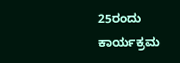25ರಂದು ಕಾರ್ಯಕ್ರಮ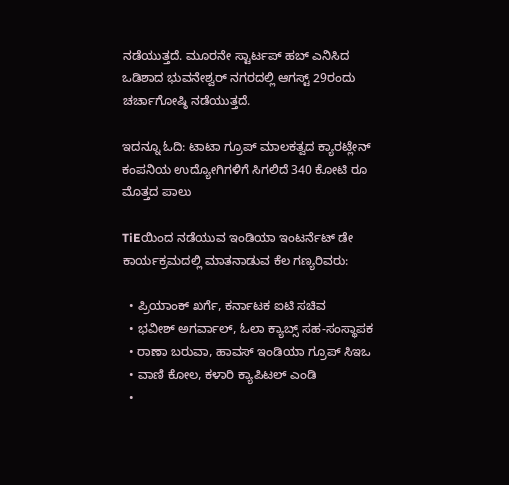ನಡೆಯುತ್ತದೆ. ಮೂರನೇ ಸ್ಟಾರ್ಟಪ್ ಹಬ್ ಎನಿಸಿದ ಒಡಿಶಾದ ಭುವನೇಶ್ವರ್ ನಗರದಲ್ಲಿ ಆಗಸ್ಟ್ 29ರಂದು ಚರ್ಚಾಗೋಷ್ಠಿ ನಡೆಯುತ್ತದೆ.

ಇದನ್ನೂ ಓದಿ: ಟಾಟಾ ಗ್ರೂಪ್ ಮಾಲಕತ್ವದ ಕ್ಯಾರಟ್ಲೇನ್ ಕಂಪನಿಯ ಉದ್ಯೋಗಿಗಳಿಗೆ ಸಿಗಲಿದೆ 340 ಕೋಟಿ ರೂ ಮೊತ್ತದ ಪಾಲು

TiEಯಿಂದ ನಡೆಯುವ ಇಂಡಿಯಾ ಇಂಟರ್ನೆಟ್ ಡೇ ಕಾರ್ಯಕ್ರಮದಲ್ಲಿ ಮಾತನಾಡುವ ಕೆಲ ಗಣ್ಯರಿವರು:

  • ಪ್ರಿಯಾಂಕ್ ಖರ್ಗೆ, ಕರ್ನಾಟಕ ಐಟಿ ಸಚಿವ
  • ಭವೀಶ್ ಅಗರ್ವಾಲ್, ಓಲಾ ಕ್ಯಾಬ್ಸ್ ಸಹ-ಸಂಸ್ಥಾಪಕ
  • ರಾಣಾ ಬರುವಾ, ಹಾವಸ್ ಇಂಡಿಯಾ ಗ್ರೂಪ್ ಸಿಇಒ
  • ವಾಣಿ ಕೋಲ, ಕಳಾರಿ ಕ್ಯಾಪಿಟಲ್ ಎಂಡಿ
  •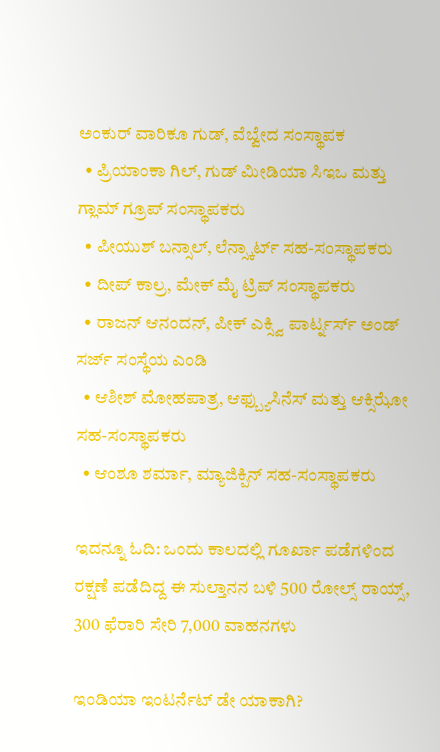ಅಂಕುರ್ ವಾರಿಕೂ ಗುಡ್, ವೆಬ್ವೇದ ಸಂಸ್ಥಾಪಕ
  • ಪ್ರಿಯಾಂಕಾ ಗಿಲ್, ಗುಡ್ ಮೀಡಿಯಾ ಸಿಇಒ ಮತ್ತು ಗ್ಲಾಮ್ ಗ್ರೂಪ್ ಸಂಸ್ಥಾಪಕರು
  • ಪೀಯುಶ್ ಬನ್ಸಾಲ್, ಲೆನ್ಸ್ಕಾರ್ಟ್ ಸಹ-ಸಂಸ್ಥಾಪಕರು
  • ದೀಪ್ ಕಾಲ್ರ, ಮೇಕ್ ಮೈ ಟ್ರಿಪ್ ಸಂಸ್ಥಾಪಕರು
  • ರಾಜನ್ ಆನಂದನ್, ಪೀಕ್ ಎಕ್ಸ್ವಿ ಪಾರ್ಟ್ನರ್ಸ್ ಅಂಡ್ ಸರ್ಜ್ ಸಂಸ್ಥೆಯ ಎಂಡಿ
  • ಆಶೀಶ್ ಮೋಹಪಾತ್ರ, ಆಫ್ಬ್ಯುಸಿನೆಸ್ ಮತ್ತು ಆಕ್ಸಿಝೋ ಸಹ-ಸಂಸ್ಥಾಪಕರು
  • ಆಂಶೂ ಶರ್ಮಾ, ಮ್ಯಾಜಿಕ್ಪಿನ್ ಸಹ-ಸಂಸ್ಥಾಪಕರು

ಇದನ್ನೂ ಓದಿ: ಒಂದು ಕಾಲದಲ್ಲಿ ಗೂರ್ಖಾ ಪಡೆಗಳಿಂದ ರಕ್ಷಣೆ ಪಡೆದಿದ್ದ ಈ ಸುಲ್ತಾನನ ಬಳಿ 500 ರೋಲ್ಸ್ ರಾಯ್ಸ್, 300 ಫೆರಾರಿ ಸೇರಿ 7,000 ವಾಹನಗಳು

ಇಂಡಿಯಾ ಇಂಟರ್ನೆಟ್ ಡೇ ಯಾಕಾಗಿ?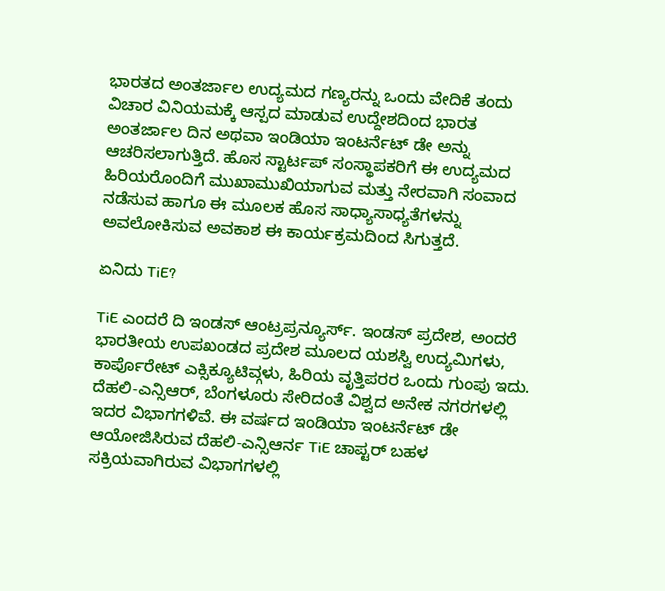ಭಾರತದ ಅಂತರ್ಜಾಲ ಉದ್ಯಮದ ಗಣ್ಯರನ್ನು ಒಂದು ವೇದಿಕೆ ತಂದು ವಿಚಾರ ವಿನಿಯಮಕ್ಕೆ ಆಸ್ಪದ ಮಾಡುವ ಉದ್ದೇಶದಿಂದ ಭಾರತ ಅಂತರ್ಜಾಲ ದಿನ ಅಥವಾ ಇಂಡಿಯಾ ಇಂಟರ್ನೆಟ್ ಡೇ ಅನ್ನು ಆಚರಿಸಲಾಗುತ್ತಿದೆ. ಹೊಸ ಸ್ಟಾರ್ಟಪ್ ಸಂಸ್ಥಾಪಕರಿಗೆ ಈ ಉದ್ಯಮದ ಹಿರಿಯರೊಂದಿಗೆ ಮುಖಾಮುಖಿಯಾಗುವ ಮತ್ತು ನೇರವಾಗಿ ಸಂವಾದ ನಡೆಸುವ ಹಾಗೂ ಈ ಮೂಲಕ ಹೊಸ ಸಾಧ್ಯಾಸಾಧ್ಯತೆಗಳನ್ನು ಅವಲೋಕಿಸುವ ಅವಕಾಶ ಈ ಕಾರ್ಯಕ್ರಮದಿಂದ ಸಿಗುತ್ತದೆ.

ಏನಿದು TiE?

TiE ಎಂದರೆ ದಿ ಇಂಡಸ್ ಆಂಟ್ರಪ್ರನ್ಯೂರ್ಸ್. ಇಂಡಸ್ ಪ್ರದೇಶ, ಅಂದರೆ ಭಾರತೀಯ ಉಪಖಂಡದ ಪ್ರದೇಶ ಮೂಲದ ಯಶಸ್ವಿ ಉದ್ಯಮಿಗಳು, ಕಾರ್ಪೊರೇಟ್ ಎಕ್ಸಿಕ್ಯೂಟಿವ್ಗಳು, ಹಿರಿಯ ವೃತ್ತಿಪರರ ಒಂದು ಗುಂಪು ಇದು. ದೆಹಲಿ-ಎನ್ಸಿಆರ್, ಬೆಂಗಳೂರು ಸೇರಿದಂತೆ ವಿಶ್ವದ ಅನೇಕ ನಗರಗಳಲ್ಲಿ ಇದರ ವಿಭಾಗಗಳಿವೆ. ಈ ವರ್ಷದ ಇಂಡಿಯಾ ಇಂಟರ್ನೆಟ್ ಡೇ ಆಯೋಜಿಸಿರುವ ದೆಹಲಿ-ಎನ್ಸಿಆರ್ನ TiE ಚಾಪ್ಟರ್ ಬಹಳ ಸಕ್ರಿಯವಾಗಿರುವ ವಿಭಾಗಗಳಲ್ಲಿ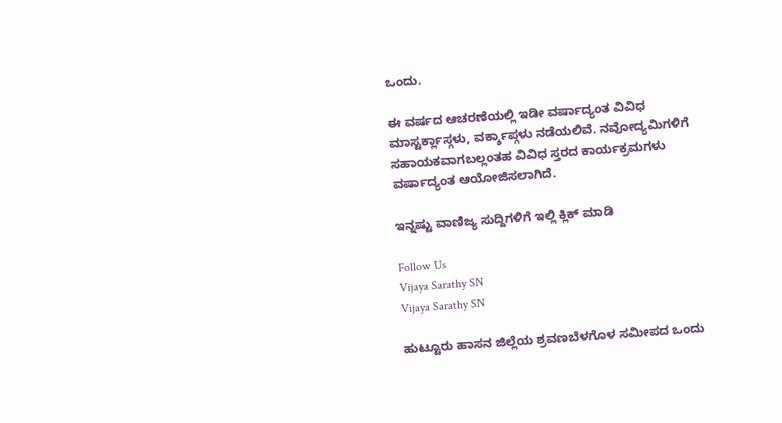ಒಂದು.

ಈ ವರ್ಷದ ಆಚರಣೆಯಲ್ಲಿ ಇಡೀ ವರ್ಷಾದ್ಯಂತ ವಿವಿಧ ಮಾಸ್ಟರ್ಕ್ಲಾಸ್ಗಳು, ವರ್ಕ್ಶಾಪ್ಗಳು ನಡೆಯಲಿವೆ. ನವೋದ್ಯಮಿಗಳಿಗೆ ಸಹಾಯಕವಾಗಬಲ್ಲಂತಹ ವಿವಿಧ ಸ್ತರದ ಕಾರ್ಯಕ್ರಮಗಳು ವರ್ಷಾದ್ಯಂತ ಆಯೋಜಿಸಲಾಗಿದೆ.

ಇನ್ನಷ್ಟು ವಾಣಿಜ್ಯ ಸುದ್ದಿಗಳಿಗೆ ಇಲ್ಲಿ ಕ್ಲಿಕ್ ಮಾಡಿ

Follow Us
Vijaya Sarathy SN
Vijaya Sarathy SN

ಹುಟ್ಟೂರು ಹಾಸನ ಜಿಲ್ಲೆಯ ಶ್ರವಣಬೆಳಗೊಳ ಸಮೀಪದ ಒಂದು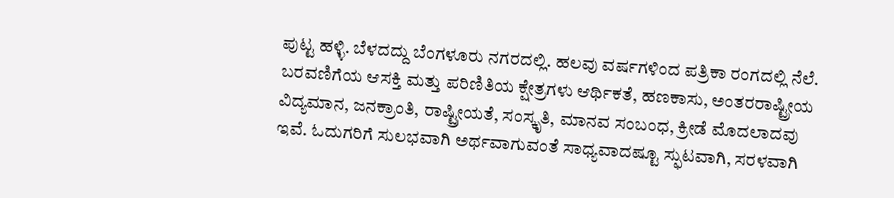ಪುಟ್ಟ ಹಳ್ಳಿ. ಬೆಳದದ್ದು ಬೆಂಗಳೂರು ನಗರದಲ್ಲಿ. ಹಲವು ವರ್ಷಗಳಿಂದ ಪತ್ರಿಕಾ ರಂಗದಲ್ಲಿ ನೆಲೆ. ಬರವಣಿಗೆಯ ಆಸಕ್ತಿ ಮತ್ತು ಪರಿಣಿತಿಯ ಕ್ಷೇತ್ರಗಳು ಆರ್ಥಿಕತೆ, ಹಣಕಾಸು, ಅಂತರರಾಷ್ಟ್ರೀಯ ವಿದ್ಯಮಾನ, ಜನಕ್ರಾಂತಿ, ರಾಷ್ಟ್ರೀಯತೆ, ಸಂಸ್ಕೃತಿ, ಮಾನವ ಸಂಬಂಧ, ಕ್ರೀಡೆ ಮೊದಲಾದವು ಇವೆ. ಓದುಗರಿಗೆ ಸುಲಭವಾಗಿ ಅರ್ಥವಾಗುವಂತೆ ಸಾಧ್ಯವಾದಷ್ಟೂ ಸ್ಫುಟವಾಗಿ, ಸರಳವಾಗಿ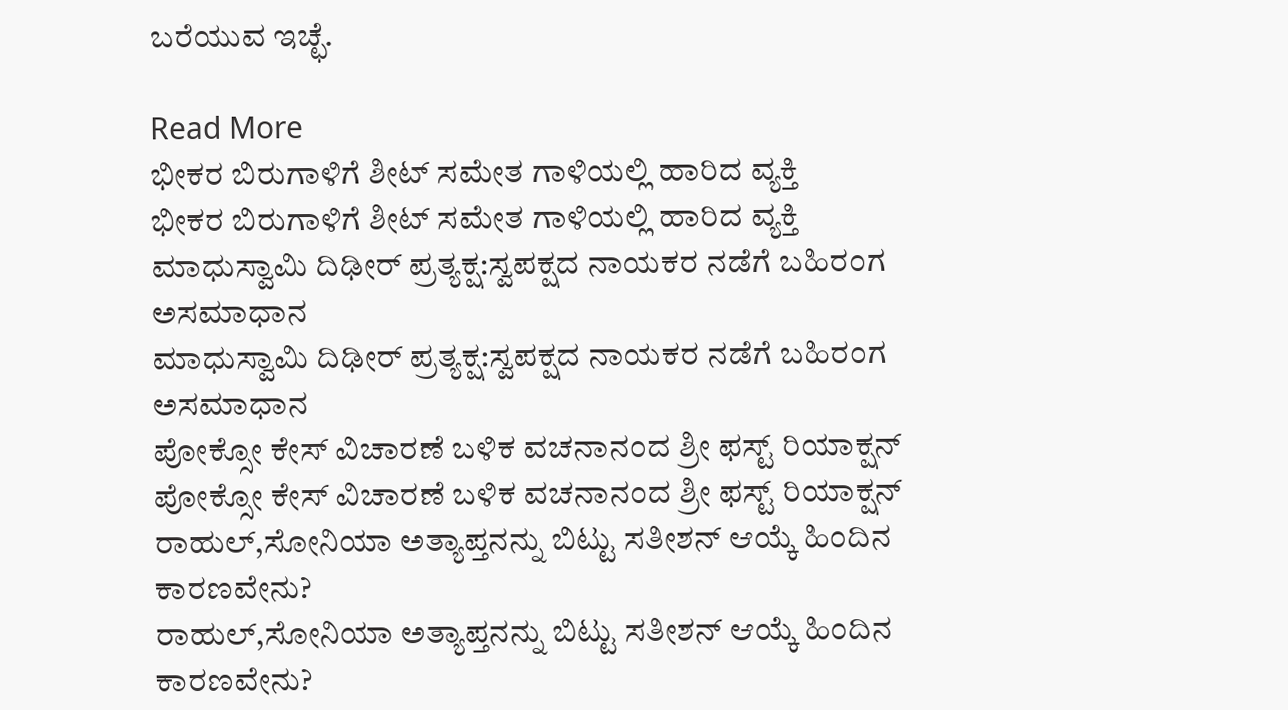ಬರೆಯುವ ಇಚ್ಛೆ.

Read More
ಭೀಕರ ಬಿರುಗಾಳಿಗೆ ಶೀಟ್ ಸಮೇತ ಗಾಳಿಯಲ್ಲಿ ಹಾರಿದ ವ್ಯಕ್ತಿ
ಭೀಕರ ಬಿರುಗಾಳಿಗೆ ಶೀಟ್ ಸಮೇತ ಗಾಳಿಯಲ್ಲಿ ಹಾರಿದ ವ್ಯಕ್ತಿ
ಮಾಧುಸ್ವಾಮಿ ದಿಢೀರ್ ಪ್ರತ್ಯಕ್ಷ:ಸ್ವಪಕ್ಷದ ನಾಯಕರ ನಡೆಗೆ ಬಹಿರಂಗ ಅಸಮಾಧಾನ
ಮಾಧುಸ್ವಾಮಿ ದಿಢೀರ್ ಪ್ರತ್ಯಕ್ಷ:ಸ್ವಪಕ್ಷದ ನಾಯಕರ ನಡೆಗೆ ಬಹಿರಂಗ ಅಸಮಾಧಾನ
ಪೋಕ್ಸೋ ಕೇಸ್ ವಿಚಾರಣೆ ಬಳಿಕ ವಚನಾನಂದ ಶ್ರೀ ಫಸ್ಟ್ ರಿಯಾಕ್ಷನ್
ಪೋಕ್ಸೋ ಕೇಸ್ ವಿಚಾರಣೆ ಬಳಿಕ ವಚನಾನಂದ ಶ್ರೀ ಫಸ್ಟ್ ರಿಯಾಕ್ಷನ್
ರಾಹುಲ್,ಸೋನಿಯಾ ಅತ್ಯಾಪ್ತನನ್ನು ಬಿಟ್ಟು ಸತೀಶನ್ ಆಯ್ಕೆ ಹಿಂದಿನ ಕಾರಣವೇನು?
ರಾಹುಲ್,ಸೋನಿಯಾ ಅತ್ಯಾಪ್ತನನ್ನು ಬಿಟ್ಟು ಸತೀಶನ್ ಆಯ್ಕೆ ಹಿಂದಿನ ಕಾರಣವೇನು?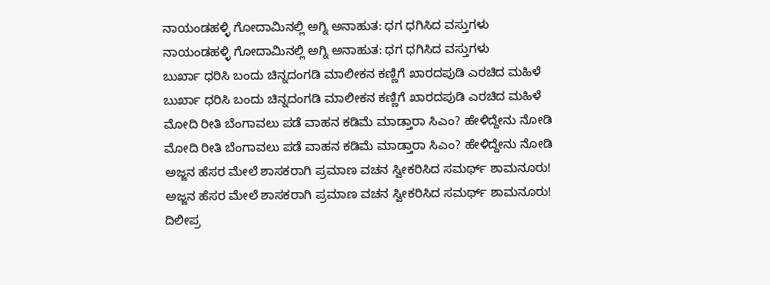ನಾಯಂಡಹಳ್ಳಿ ಗೋದಾಮಿನಲ್ಲಿ ಅಗ್ನಿ ಅನಾಹುತ: ಧಗ ಧಗಿಸಿದ ವಸ್ತುಗಳು
ನಾಯಂಡಹಳ್ಳಿ ಗೋದಾಮಿನಲ್ಲಿ ಅಗ್ನಿ ಅನಾಹುತ: ಧಗ ಧಗಿಸಿದ ವಸ್ತುಗಳು
ಬುರ್ಖಾ ಧರಿಸಿ ಬಂದು ಚಿನ್ನದಂಗಡಿ ಮಾಲೀಕನ ಕಣ್ಣಿಗೆ ಖಾರದಪುಡಿ ಎರಚಿದ ಮಹಿಳೆ
ಬುರ್ಖಾ ಧರಿಸಿ ಬಂದು ಚಿನ್ನದಂಗಡಿ ಮಾಲೀಕನ ಕಣ್ಣಿಗೆ ಖಾರದಪುಡಿ ಎರಚಿದ ಮಹಿಳೆ
ಮೋದಿ ರೀತಿ ಬೆಂಗಾವಲು ಪಡೆ ವಾಹನ ಕಡಿಮೆ ಮಾಡ್ತಾರಾ ಸಿಎಂ? ಹೇಳಿದ್ದೇನು ನೋಡಿ
ಮೋದಿ ರೀತಿ ಬೆಂಗಾವಲು ಪಡೆ ವಾಹನ ಕಡಿಮೆ ಮಾಡ್ತಾರಾ ಸಿಎಂ? ಹೇಳಿದ್ದೇನು ನೋಡಿ
ಅಜ್ಜನ ಹೆಸರ ಮೇಲೆ ಶಾಸಕರಾಗಿ ಪ್ರಮಾಣ ವಚನ ಸ್ವೀಕರಿಸಿದ ಸಮರ್ಥ್ ಶಾಮನೂರು!
ಅಜ್ಜನ ಹೆಸರ ಮೇಲೆ ಶಾಸಕರಾಗಿ ಪ್ರಮಾಣ ವಚನ ಸ್ವೀಕರಿಸಿದ ಸಮರ್ಥ್ ಶಾಮನೂರು!
ದಿಲೀಪ್ರ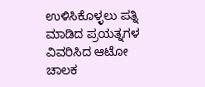ಉಳಿಸಿಕೊಳ್ಳಲು ಪತ್ನಿ ಮಾಡಿದ ಪ್ರಯತ್ನಗಳ ವಿವರಿಸಿದ ಆಟೋ ಚಾಲಕ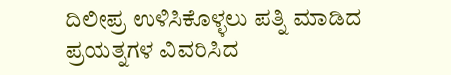ದಿಲೀಪ್ರ ಉಳಿಸಿಕೊಳ್ಳಲು ಪತ್ನಿ ಮಾಡಿದ ಪ್ರಯತ್ನಗಳ ವಿವರಿಸಿದ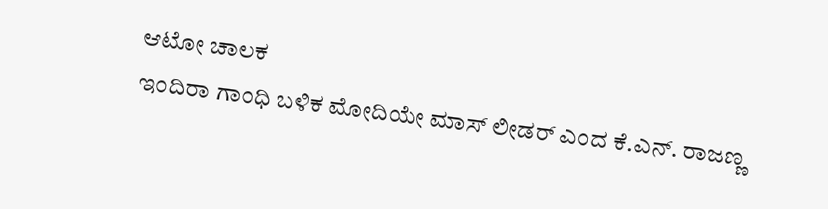ಆಟೋ ಚಾಲಕ
ಇಂದಿರಾ ಗಾಂಧಿ ಬಳಿಕ ಮೋದಿಯೇ ಮಾಸ್ ಲೀಡರ್ ಎಂದ ಕೆ.ಎನ್. ರಾಜಣ್ಣ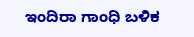ಇಂದಿರಾ ಗಾಂಧಿ ಬಳಿಕ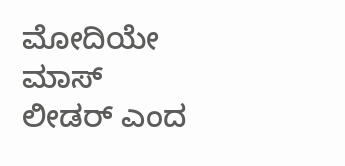ಮೋದಿಯೇ ಮಾಸ್ ಲೀಡರ್ ಎಂದ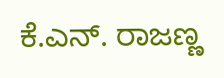ಕೆ.ಎನ್. ರಾಜಣ್ಣ